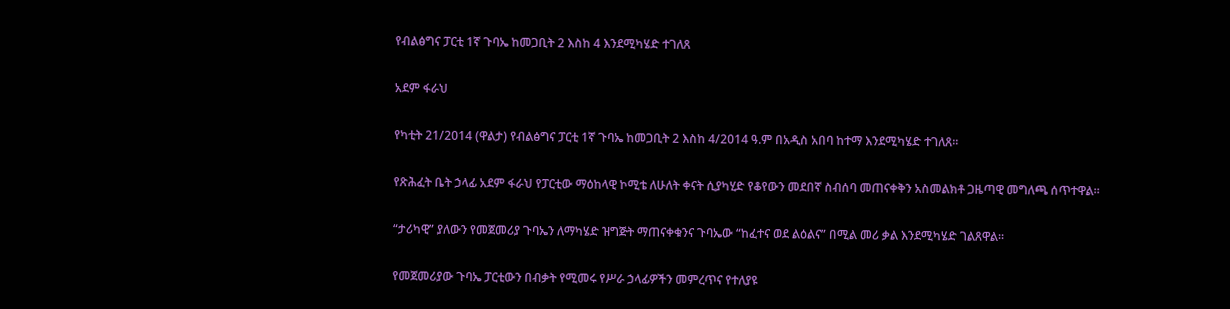የብልፅግና ፓርቲ 1ኛ ጉባኤ ከመጋቢት 2 እስከ 4 እንደሚካሄድ ተገለጸ

አደም ፋራህ

የካቲት 21/2014 (ዋልታ) የብልፅግና ፓርቲ 1ኛ ጉባኤ ከመጋቢት 2 እስከ 4/2014 ዓ.ም በአዲስ አበባ ከተማ እንደሚካሄድ ተገለጸ፡፡

የጽሕፈት ቤት ኃላፊ አደም ፋራህ የፓርቲው ማዕከላዊ ኮሚቴ ለሁለት ቀናት ሲያካሂድ የቆየውን መደበኛ ስብሰባ መጠናቀቅን አስመልክቶ ጋዜጣዊ መግለጫ ሰጥተዋል።

“ታሪካዊ” ያለውን የመጀመሪያ ጉባኤን ለማካሄድ ዝግጅት ማጠናቀቁንና ጉባኤው “ከፈተና ወደ ልዕልና” በሚል መሪ ቃል እንደሚካሄድ ገልጸዋል።

የመጀመሪያው ጉባኤ ፓርቲውን በብቃት የሚመሩ የሥራ ኃላፊዎችን መምረጥና የተለያዩ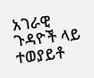አገራዊ ጉዳዮች ላይ ተወያይቶ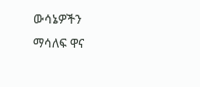ውሳኔዎችን ማሳለፍ ዋና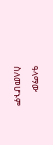ዓላማው ስለመሆኑም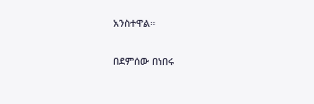አንስተዋል።

በደምሰው በነበሩ